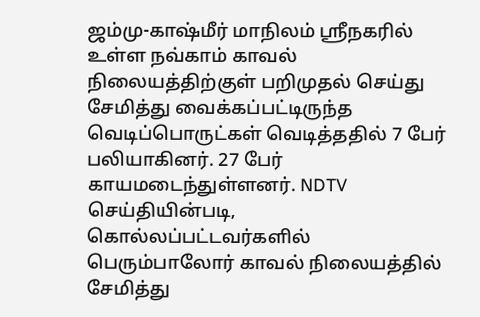ஜம்மு-காஷ்மீர் மாநிலம் ஸ்ரீநகரில் உள்ள நவ்காம் காவல் நிலையத்திற்குள் பறிமுதல் செய்து சேமித்து வைக்கப்பட்டிருந்த வெடிப்பொருட்கள் வெடித்ததில் 7 பேர் பலியாகினர். 27 பேர் காயமடைந்துள்ளனர். NDTV செய்தியின்படி, கொல்லப்பட்டவர்களில் பெரும்பாலோர் காவல் நிலையத்தில் சேமித்து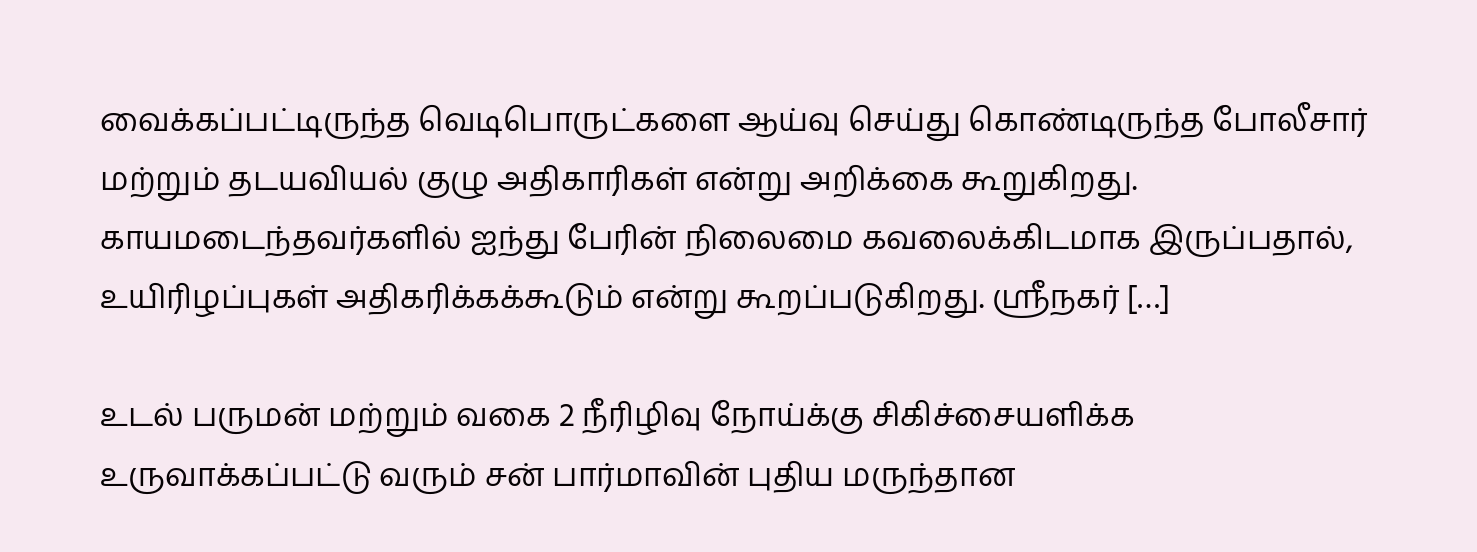வைக்கப்பட்டிருந்த வெடிபொருட்களை ஆய்வு செய்து கொண்டிருந்த போலீசார் மற்றும் தடயவியல் குழு அதிகாரிகள் என்று அறிக்கை கூறுகிறது. காயமடைந்தவர்களில் ஐந்து பேரின் நிலைமை கவலைக்கிடமாக இருப்பதால், உயிரிழப்புகள் அதிகரிக்கக்கூடும் என்று கூறப்படுகிறது. ஸ்ரீநகர் […]

உடல் பருமன் மற்றும் வகை 2 நீரிழிவு நோய்க்கு சிகிச்சையளிக்க உருவாக்கப்பட்டு வரும் சன் பார்மாவின் புதிய மருந்தான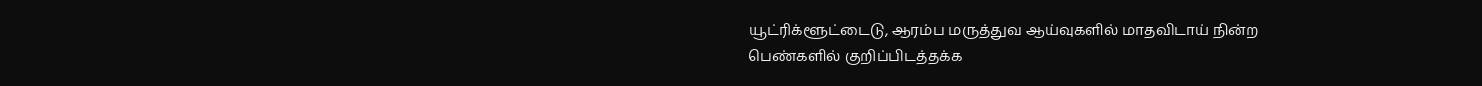யூட்ரிக்ளூட்டைடு, ஆரம்ப மருத்துவ ஆய்வுகளில் மாதவிடாய் நின்ற பெண்களில் குறிப்பிடத்தக்க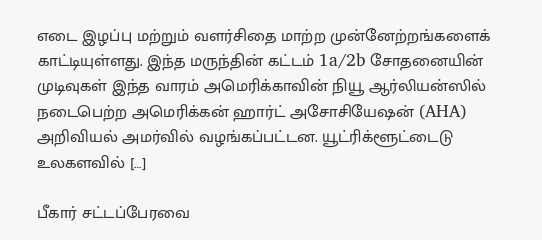எடை இழப்பு மற்றும் வளர்சிதை மாற்ற முன்னேற்றங்களைக் காட்டியுள்ளது. இந்த மருந்தின் கட்டம் 1a/2b சோதனையின் முடிவுகள் இந்த வாரம் அமெரிக்காவின் நியூ ஆர்லியன்ஸில் நடைபெற்ற அமெரிக்கன் ஹார்ட் அசோசியேஷன் (AHA) அறிவியல் அமர்வில் வழங்கப்பட்டன. யூட்ரிக்ளூட்டைடு உலகளவில் […]

பீகார் சட்டப்பேரவை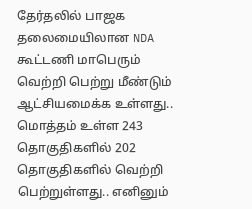தேர்தலில் பாஜக தலைமையிலான NDA கூட்டணி மாபெரும் வெற்றி பெற்று மீண்டும் ஆட்சியமைக்க உள்ளது.. மொத்தம் உள்ள 243 தொகுதிகளில் 202 தொகுதிகளில் வெற்றி பெற்றுள்ளது.. எனினும்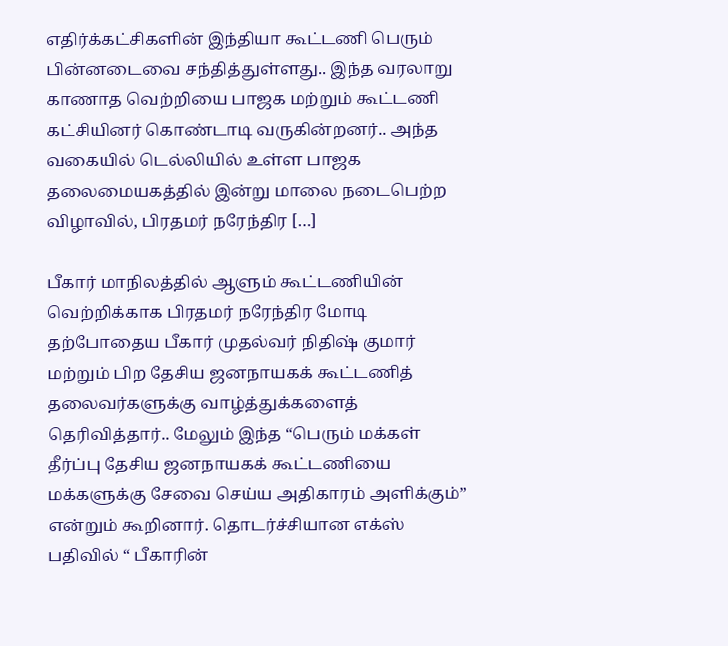எதிர்க்கட்சிகளின் இந்தியா கூட்டணி பெரும் பின்னடைவை சந்தித்துள்ளது.. இந்த வரலாறு காணாத வெற்றியை பாஜக மற்றும் கூட்டணி கட்சியினர் கொண்டாடி வருகின்றனர்.. அந்த வகையில் டெல்லியில் உள்ள பாஜக தலைமையகத்தில் இன்று மாலை நடைபெற்ற விழாவில், பிரதமர் நரேந்திர […]

பீகார் மாநிலத்தில் ஆளும் கூட்டணியின் வெற்றிக்காக பிரதமர் நரேந்திர மோடி தற்போதைய பீகார் முதல்வர் நிதிஷ் குமார் மற்றும் பிற தேசிய ஜனநாயகக் கூட்டணித் தலைவர்களுக்கு வாழ்த்துக்களைத் தெரிவித்தார்.. மேலும் இந்த “பெரும் மக்கள் தீர்ப்பு தேசிய ஜனநாயகக் கூட்டணியை மக்களுக்கு சேவை செய்ய அதிகாரம் அளிக்கும்” என்றும் கூறினார். தொடர்ச்சியான எக்ஸ் பதிவில் “ பீகாரின்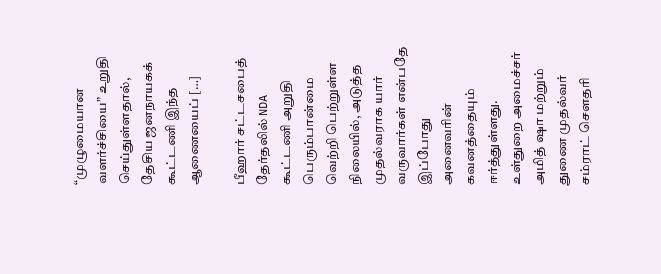“முழுமையான வளர்ச்சியை” உறுதி செய்துள்ளதால், தேசிய ஜனநாயகக் கூட்டணி இந்த ஆணையைப் […]

பீஹார் சட்டசபைத் தேர்தலில் NDA கூட்டணி அறுதி பெரும்பான்மை வெற்றி பெற்றுள்ள நிலையில், அடுத்த முதல்வராக யார் வருவார்கள் என்பதே இப்போது அனைவரின் கவனத்தையும் ஈர்த்துள்ளது. உள்துறை அமைச்சர் அமித் ஷா மற்றும் துணை முதல்வர் சம்ராட் சௌதரி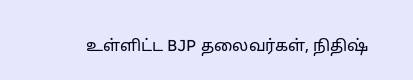உள்ளிட்ட BJP தலைவர்கள், நிதிஷ்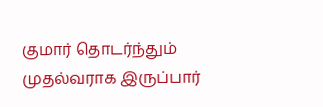குமார் தொடர்ந்தும் முதல்வராக இருப்பார்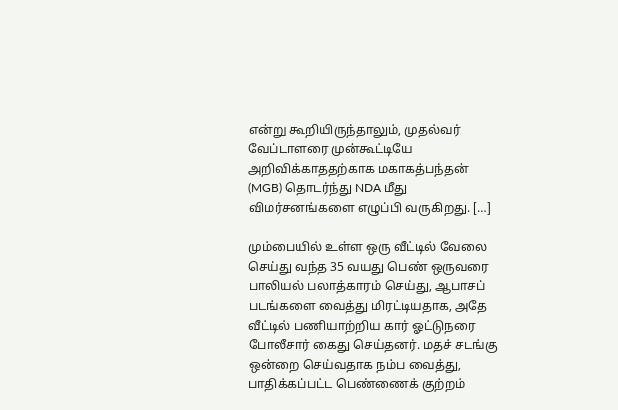என்று கூறியிருந்தாலும், முதல்வர் வேப்டாளரை முன்கூட்டியே அறிவிக்காததற்காக மகாகத்பந்தன் (MGB) தொடர்ந்து NDA மீது விமர்சனங்களை எழுப்பி வருகிறது. […]

மும்பையில் உள்ள ஒரு வீட்டில் வேலை செய்து வந்த 35 வயது பெண் ஒருவரை பாலியல் பலாத்காரம் செய்து, ஆபாசப் படங்களை வைத்து மிரட்டியதாக, அதே வீட்டில் பணியாற்றிய கார் ஓட்டுநரை போலீசார் கைது செய்தனர். மதச் சடங்கு ஒன்றை செய்வதாக நம்ப வைத்து, பாதிக்கப்பட்ட பெண்ணைக் குற்றம்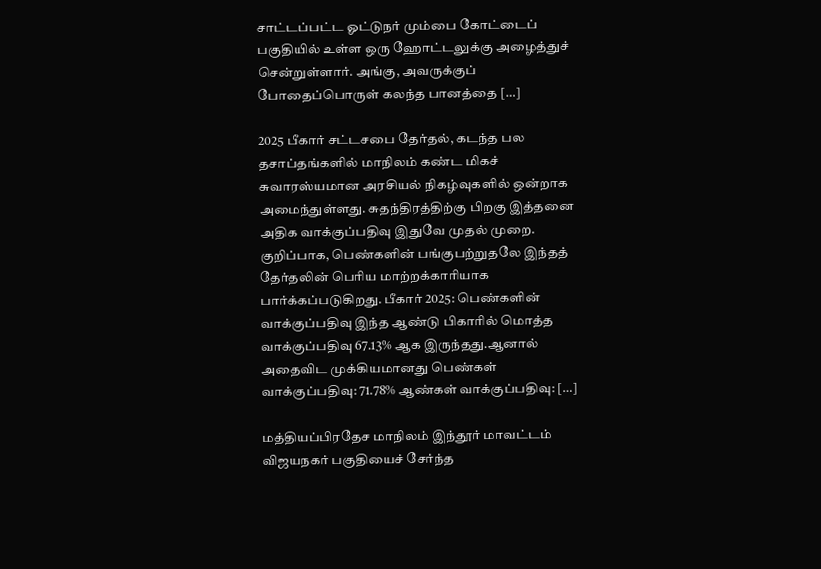சாட்டப்பட்ட ஓட்டுநர் மும்பை கோட்டைப் பகுதியில் உள்ள ஒரு ஹோட்டலுக்கு அழைத்துச் சென்றுள்ளார். அங்கு, அவருக்குப் போதைப்பொருள் கலந்த பானத்தை […]

2025 பீகார் சட்டசபை தேர்தல், கடந்த பல தசாப்தங்களில் மாநிலம் கண்ட மிகச் சுவாரஸ்யமான அரசியல் நிகழ்வுகளில் ஒன்றாக அமைந்துள்ளது. சுதந்திரத்திற்கு பிறகு இத்தனை அதிக வாக்குப்பதிவு இதுவே முதல் முறை. குறிப்பாக, பெண்களின் பங்குபற்றுதலே இந்தத் தேர்தலின் பெரிய மாற்றக்காரியாக பார்க்கப்படுகிறது. பீகார் 2025: பெண்களின் வாக்குப்பதிவு இந்த ஆண்டு பிகாரில் மொத்த வாக்குப்பதிவு 67.13% ஆக இருந்தது.ஆனால் அதைவிட முக்கியமானது பெண்கள் வாக்குப்பதிவு: 71.78% ஆண்கள் வாக்குப்பதிவு: […]

மத்தியப்பிரதேச மாநிலம் இந்தூர் மாவட்டம் விஜயநகர் பகுதியைச் சேர்ந்த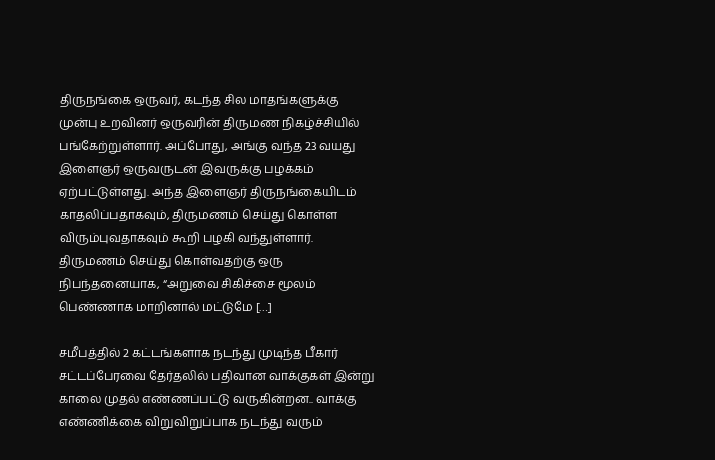திருநங்கை ஒருவர், கடந்த சில மாதங்களுக்கு முன்பு உறவினர் ஒருவரின் திருமண நிகழ்ச்சியில் பங்கேற்றுள்ளார். அப்போது, அங்கு வந்த 23 வயது இளைஞர் ஒருவருடன் இவருக்கு பழக்கம் ஏற்பட்டுள்ளது. அந்த இளைஞர் திருநங்கையிடம் காதலிப்பதாகவும், திருமணம் செய்து கொள்ள விரும்புவதாகவும் கூறி பழகி வந்துள்ளார். திருமணம் செய்து கொள்வதற்கு ஒரு நிபந்தனையாக, “அறுவை சிகிச்சை மூலம் பெண்ணாக மாறினால் மட்டுமே […]

சமீபத்தில் 2 கட்டங்களாக நடந்து முடிந்த பீகார் சட்டப்பேரவை தேர்தலில் பதிவான வாக்குகள் இன்று காலை முதல் எண்ணப்பட்டு வருகின்றன.. வாக்கு எண்ணிக்கை விறுவிறுப்பாக நடந்து வரும்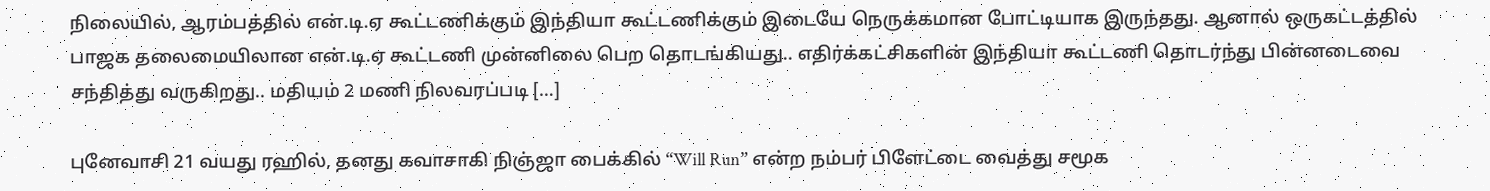நிலையில், ஆரம்பத்தில் என்.டி.ஏ கூட்டணிக்கும் இந்தியா கூட்டணிக்கும் இடையே நெருக்கமான போட்டியாக இருந்தது. ஆனால் ஒருகட்டத்தில் பாஜக தலைமையிலான என்.டி.ஏ கூட்டணி முன்னிலை பெற தொடங்கியது.. எதிர்க்கட்சிகளின் இந்தியா கூட்டணி தொடர்ந்து பின்னடைவை சந்தித்து வருகிறது.. மதியம் 2 மணி நிலவரப்படி […]

புனேவாசி 21 வயது ரஹில், தனது கவாசாகி நிஞ்ஜா பைக்கில் “Will Run” என்ற நம்பர் பிளேட்டை வைத்து சமூக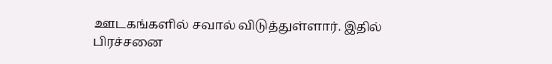ஊடகங்களில் சவால் விடுத்துள்ளார். இதில் பிரச்சனை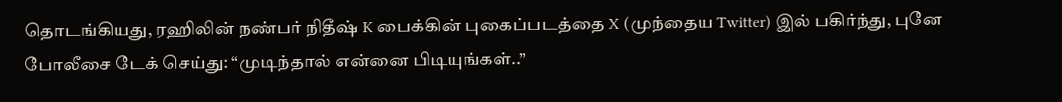தொடங்கியது, ரஹிலின் நண்பர் நிதீஷ் K பைக்கின் புகைப்படத்தை X (முந்தைய Twitter) இல் பகிர்ந்து, புனே போலீசை டேக் செய்து: “முடிந்தால் என்னை பிடியுங்கள்..”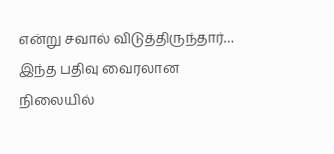என்று சவால் விடுத்திருந்தார்… இந்த பதிவு வைரலான நிலையில்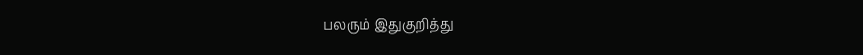பலரும் இதுகுறித்து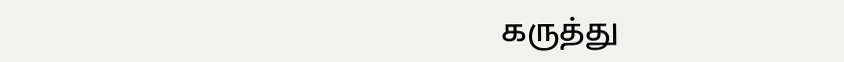கருத்து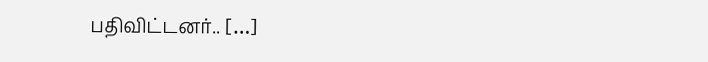பதிவிட்டனர்.. […]